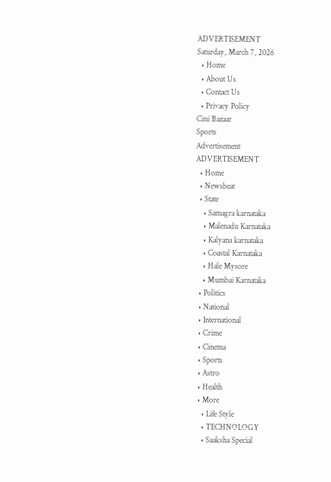ADVERTISEMENT
Saturday, March 7, 2026
  • Home
  • About Us
  • Contact Us
  • Privacy Policy
Cini Bazaar
Sports
Advertisement
ADVERTISEMENT
  • Home
  • Newsbeat
  • State
    • Samagra karnataka
    • Malenadu Karnataka
    • Kalyana karnataka
    • Coastal Karnataka
    • Hale Mysore
    • Mumbai Karnataka
  • Politics
  • National
  • International
  • Crime
  • Cinema
  • Sports
  • Astro
  • Health
  • More
    • Life Style
    • TECHNOLOGY
    • Saaksha Special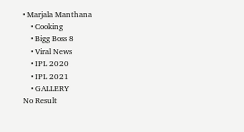• Marjala Manthana
    • Cooking
    • Bigg Boss 8
    • Viral News
    • IPL 2020
    • IPL 2021
    • GALLERY
No Result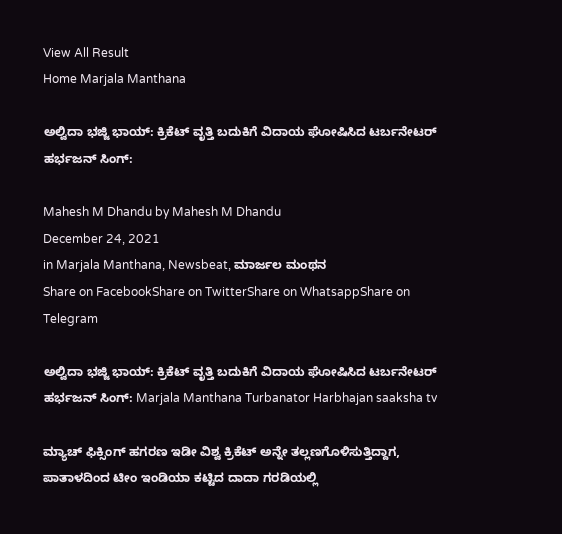View All Result
Home Marjala Manthana

ಅಲ್ವಿದಾ ಭಜ್ಜಿ ಭಾಯ್: ಕ್ರಿಕೆಟ್‌ ವೃತ್ತಿ ಬದುಕಿಗೆ ವಿದಾಯ ಘೋಷಿಸಿದ ಟರ್ಬನೇಟರ್‌ ಹರ್ಭಜನ್‌ ಸಿಂಗ್:

Mahesh M Dhandu by Mahesh M Dhandu
December 24, 2021
in Marjala Manthana, Newsbeat, ಮಾರ್ಜಲ ಮಂಥನ
Share on FacebookShare on TwitterShare on WhatsappShare on Telegram

ಅಲ್ವಿದಾ ಭಜ್ಜಿ ಭಾಯ್: ಕ್ರಿಕೆಟ್‌ ವೃತ್ತಿ ಬದುಕಿಗೆ ವಿದಾಯ ಘೋಷಿಸಿದ ಟರ್ಬನೇಟರ್‌ ಹರ್ಭಜನ್‌ ಸಿಂಗ್: Marjala Manthana Turbanator Harbhajan saaksha tv

ಮ್ಯಾಚ್‌ ಫಿಕ್ಸಿಂಗ್‌ ಹಗರಣ ಇಡೀ ವಿಶ್ವ ಕ್ರಿಕೆಟ್‌ ಅನ್ನೇ ತಲ್ಲಣಗೊಳಿಸುತ್ತಿದ್ದಾಗ, ಪಾತಾಳದಿಂದ ಟೀಂ ಇಂಡಿಯಾ ಕಟ್ಟಿದ ದಾದಾ ಗರಡಿಯಲ್ಲಿ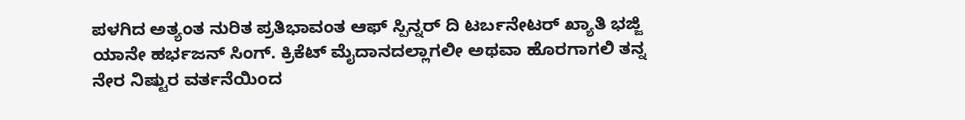ಪಳಗಿದ ಅತ್ಯಂತ ನುರಿತ ಪ್ರತಿಭಾವಂತ ಆಫ್‌ ಸ್ಪಿನ್ನರ್‌ ದಿ ಟರ್ಬನೇಟರ್‌ ಖ್ಯಾತಿ ಭಜ್ಜಿ ಯಾನೇ ಹರ್ಭಜನ್‌ ಸಿಂಗ್‌. ಕ್ರಿಕೆಟ್‌ ಮೈದಾನದಲ್ಲಾಗಲೀ ಅಥವಾ ಹೊರಗಾಗಲಿ ತನ್ನ ನೇರ ನಿಷ್ಟುರ ವರ್ತನೆಯಿಂದ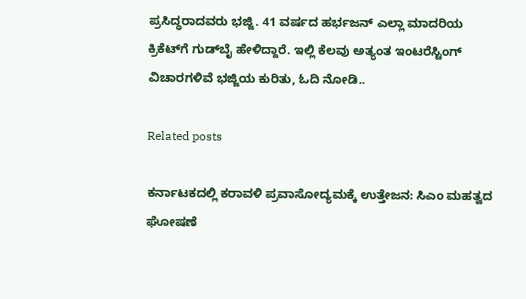ಪ್ರಸಿದ್ಧರಾದವರು ಭಜ್ಜಿ. 41 ವರ್ಷದ ಹರ್ಭಜನ್‌ ಎಲ್ಲಾ ಮಾದರಿಯ ಕ್ರಿಕೆಟ್‌ಗೆ ಗುಡ್‌ಬೈ ಹೇಳಿದ್ದಾರೆ. ಇಲ್ಲಿ ಕೆಲವು ಅತ್ಯಂತ ಇಂಟರೆಸ್ಟಿಂಗ್‌ ವಿಚಾರಗಳಿವೆ ಭಜ್ಜಿಯ ಕುರಿತು, ಓದಿ ನೋಡಿ..

Related posts

ಕರ್ನಾಟಕದಲ್ಲಿ ಕರಾವಳಿ ಪ್ರವಾಸೋದ್ಯಮಕ್ಕೆ ಉತ್ತೇಜನ: ಸಿಎಂ ಮಹತ್ವದ ಘೋಷಣೆ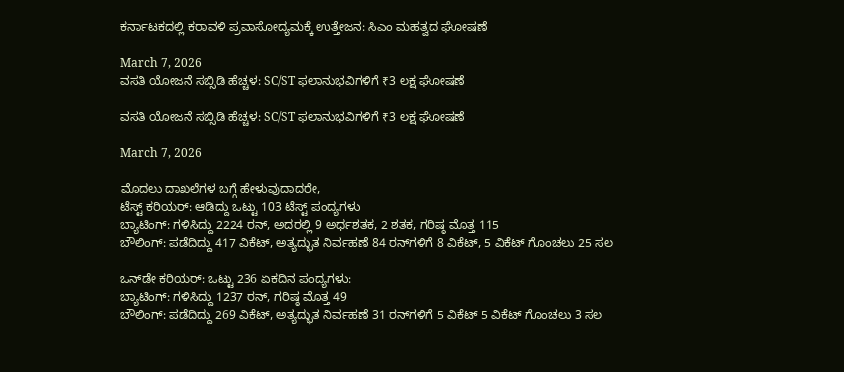ಕರ್ನಾಟಕದಲ್ಲಿ ಕರಾವಳಿ ಪ್ರವಾಸೋದ್ಯಮಕ್ಕೆ ಉತ್ತೇಜನ: ಸಿಎಂ ಮಹತ್ವದ ಘೋಷಣೆ

March 7, 2026
ವಸತಿ ಯೋಜನೆ ಸಬ್ಸಿಡಿ ಹೆಚ್ಚಳ: SC/ST ಫಲಾನುಭವಿಗಳಿಗೆ ₹3 ಲಕ್ಷ ಘೋಷಣೆ

ವಸತಿ ಯೋಜನೆ ಸಬ್ಸಿಡಿ ಹೆಚ್ಚಳ: SC/ST ಫಲಾನುಭವಿಗಳಿಗೆ ₹3 ಲಕ್ಷ ಘೋಷಣೆ

March 7, 2026

ಮೊದಲು ದಾಖಲೆಗಳ ಬಗ್ಗೆ ಹೇಳುವುದಾದರೇ,
ಟೆಸ್ಟ್‌ ಕರಿಯರ್‌: ಆಡಿದ್ದು ಒಟ್ಟು 103 ಟೆಸ್ಟ್‌ ಪಂದ್ಯಗಳು
ಬ್ಯಾಟಿಂಗ್: ಗಳಿಸಿದ್ದು 2224 ರನ್‌, ಅದರಲ್ಲಿ 9 ಅರ್ಧಶತಕ, 2 ಶತಕ, ಗರಿಷ್ಠ ಮೊತ್ತ 115
ಬೌಲಿಂಗ್: ಪಡೆದಿದ್ದು 417 ವಿಕೆಟ್‌, ಅತ್ಯದ್ಭುತ ನಿರ್ವಹಣೆ 84 ರನ್‌ಗಳಿಗೆ 8 ವಿಕೆಟ್‌, 5 ವಿಕೆಟ್‌ ಗೊಂಚಲು 25 ಸಲ

ಒನ್‌ಡೇ ಕರಿಯರ್: ಒಟ್ಟು 236 ಏಕದಿನ ಪಂದ್ಯಗಳು:
ಬ್ಯಾಟಿಂಗ್: ಗಳಿಸಿದ್ದು 1237 ರನ್‌, ಗರಿಷ್ಠ ಮೊತ್ತ 49
ಬೌಲಿಂಗ್: ಪಡೆದಿದ್ದು 269 ವಿಕೆಟ್‌, ಅತ್ಯದ್ಭುತ ನಿರ್ವಹಣೆ 31 ರನ್‌ಗಳಿಗೆ 5 ವಿಕೆಟ್‌ 5 ವಿಕೆಟ್‌ ಗೊಂಚಲು 3 ಸಲ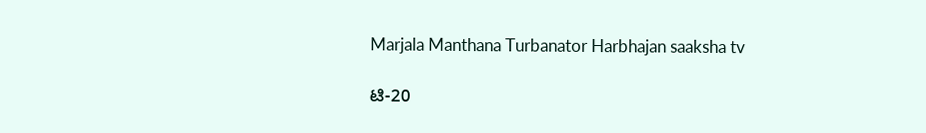Marjala Manthana Turbanator Harbhajan saaksha tv

ಟಿ-20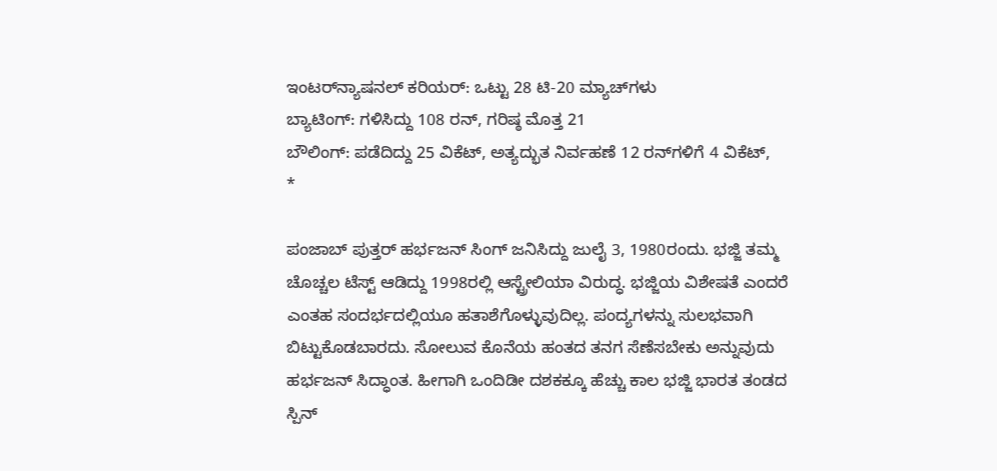ಇಂಟರ್‌ನ್ಯಾಷನಲ್‌ ಕರಿಯರ್: ಒಟ್ಟು 28 ಟಿ-20 ಮ್ಯಾಚ್‌ಗಳು
ಬ್ಯಾಟಿಂಗ್: ಗಳಿಸಿದ್ದು 108 ರನ್‌, ಗರಿಷ್ಠ ಮೊತ್ತ 21
ಬೌಲಿಂಗ್: ಪಡೆದಿದ್ದು 25 ವಿಕೆಟ್‌, ಅತ್ಯದ್ಭುತ ನಿರ್ವಹಣೆ 12 ರನ್‌ಗಳಿಗೆ 4 ವಿಕೆಟ್‌,
*

ಪಂಜಾಬ್‌ ಪುತ್ತರ್‌ ಹರ್ಭಜನ್ ಸಿಂಗ್ ಜನಿಸಿದ್ದು ಜುಲೈ 3, 1980ರಂದು. ಭಜ್ಜಿ ತಮ್ಮ ಚೊಚ್ಚಲ ಟೆಸ್ಟ್ ಆಡಿದ್ದು 1998ರಲ್ಲಿ ಆಸ್ಟ್ರೇಲಿಯಾ ವಿರುದ್ಧ. ಭಜ್ಜಿಯ ವಿಶೇಷತೆ ಎಂದರೆ ಎಂತಹ ಸಂದರ್ಭದಲ್ಲಿಯೂ ಹತಾಶೆಗೊಳ್ಳುವುದಿಲ್ಲ. ಪಂದ್ಯಗಳನ್ನು ಸುಲಭವಾಗಿ ಬಿಟ್ಟುಕೊಡಬಾರದು. ಸೋಲುವ ಕೊನೆಯ ಹಂತದ ತನಗ ಸೆಣೆಸಬೇಕು ಅನ್ನುವುದು ಹರ್ಭಜನ್‌ ಸಿದ್ಧಾಂತ. ಹೀಗಾಗಿ ಒಂದಿಡೀ ದಶಕಕ್ಕೂ ಹೆಚ್ಚು ಕಾಲ ಭಜ್ಜಿ ಭಾರತ ತಂಡದ ಸ್ಪಿನ್‌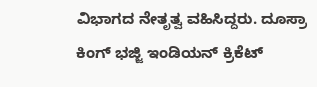ವಿಭಾಗದ ನೇತೃತ್ವ ವಹಿಸಿದ್ದರು. ದೂಸ್ರಾ ಕಿಂಗ್‌ ಭಜ್ಜಿ ಇಂಡಿಯನ್‌ ಕ್ರಿಕೆಟ್‌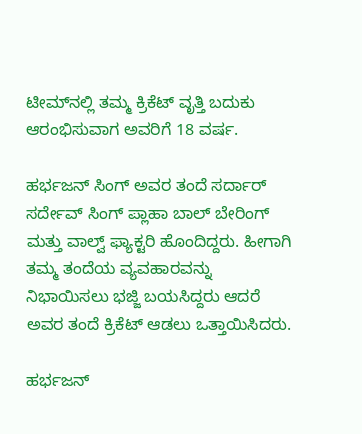ಟೀಮ್‌ನಲ್ಲಿ ತಮ್ಮ ಕ್ರಿಕೆಟ್‌ ವೃತ್ತಿ ಬದುಕು ಆರಂಭಿಸುವಾಗ ಅವರಿಗೆ 18 ವರ್ಷ.

ಹರ್ಭಜನ್ ಸಿಂಗ್ ಅವರ ತಂದೆ ಸರ್ದಾರ್ ಸರ್ದೇವ್ ಸಿಂಗ್ ಪ್ಲಾಹಾ ಬಾಲ್ ಬೇರಿಂಗ್ ಮತ್ತು ವಾಲ್ವ್ ಫ್ಯಾಕ್ಟರಿ ಹೊಂದಿದ್ದರು. ಹೀಗಾಗಿ ತಮ್ಮ ತಂದೆಯ ವ್ಯವಹಾರವನ್ನು ನಿಭಾಯಿಸಲು ಭಜ್ಜಿ ಬಯಸಿದ್ದರು ಆದರೆ ಅವರ ತಂದೆ ಕ್ರಿಕೆಟ್ ಆಡಲು ಒತ್ತಾಯಿಸಿದರು.

ಹರ್ಭಜನ್‌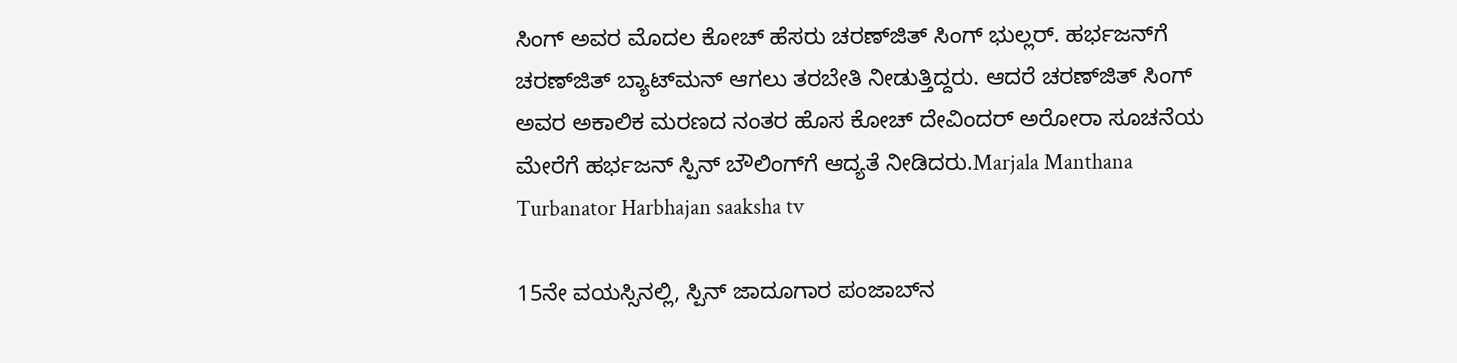ಸಿಂಗ್‌ ಅವರ ಮೊದಲ ಕೋಚ್‌ ಹೆಸರು ಚರಣ್‌ಜಿತ್‌ ಸಿಂಗ್ ಭುಲ್ಲರ್. ಹರ್ಭಜನ್‌ಗೆ ಚರಣ್‌ಜಿತ್‌ ಬ್ಯಾಟ್‌ಮನ್‌ ಆಗಲು ತರಬೇತಿ ನೀಡುತ್ತಿದ್ದರು. ಆದರೆ ಚರಣ್‌ಜಿತ್‌ ಸಿಂಗ್‌ ಅವರ ಅಕಾಲಿಕ ಮರಣದ ನಂತರ ಹೊಸ ಕೋಚ್‌ ದೇವಿಂದರ್‌ ಅರೋರಾ ಸೂಚನೆಯ ಮೇರೆಗೆ ಹರ್ಭಜನ್‌ ಸ್ಪಿನ್‌ ಬೌಲಿಂಗ್‌ಗೆ ಆದ್ಯತೆ ನೀಡಿದರು.Marjala Manthana Turbanator Harbhajan saaksha tv

15ನೇ ವಯಸ್ಸಿನಲ್ಲಿ, ಸ್ಪಿನ್ ಜಾದೂಗಾರ ಪಂಜಾಬ್‌ನ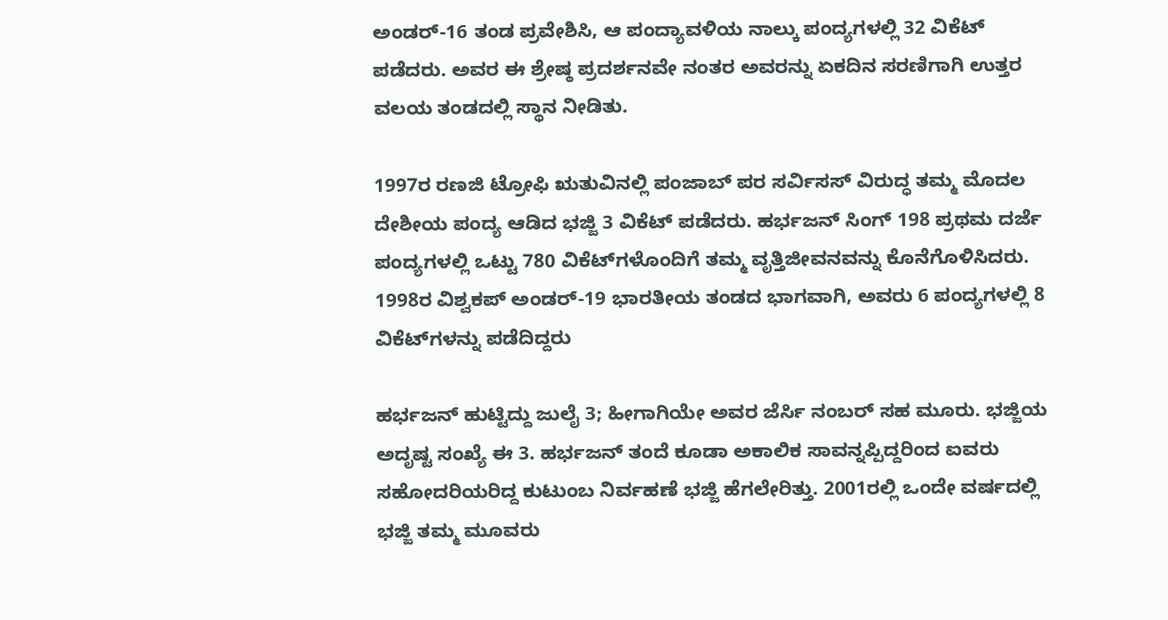ಅಂಡರ್-16 ತಂಡ ಪ್ರವೇಶಿಸಿ, ಆ ಪಂದ್ಯಾವಳಿಯ ನಾಲ್ಕು ಪಂದ್ಯಗಳಲ್ಲಿ 32 ವಿಕೆಟ್‌ ಪಡೆದರು. ಅವರ ಈ ಶ್ರೇಷ್ಠ ಪ್ರದರ್ಶನವೇ ನಂತರ ಅವರನ್ನು ಏಕದಿನ ಸರಣಿಗಾಗಿ ಉತ್ತರ ವಲಯ ತಂಡದಲ್ಲಿ ಸ್ಥಾನ ನೀಡಿತು.

1997ರ ರಣಜಿ ಟ್ರೋಫಿ ಋತುವಿನಲ್ಲಿ ಪಂಜಾಬ್ ಪರ ಸರ್ವಿಸಸ್ ವಿರುದ್ಧ ತಮ್ಮ ಮೊದಲ ದೇಶೀಯ ಪಂದ್ಯ ಆಡಿದ ಭಜ್ಜಿ 3 ವಿಕೆಟ್ ಪಡೆದರು. ಹರ್ಭಜನ್‌ ಸಿಂಗ್ 198 ಪ್ರಥಮ ದರ್ಜೆ ಪಂದ್ಯಗಳಲ್ಲಿ ಒಟ್ಟು 780 ವಿಕೆಟ್‌ಗಳೊಂದಿಗೆ ತಮ್ಮ ವೃತ್ತಿಜೀವನವನ್ನು ಕೊನೆಗೊಳಿಸಿದರು. 1998ರ ವಿಶ್ವಕಪ್ ಅಂಡರ್-19 ಭಾರತೀಯ ತಂಡದ ಭಾಗವಾಗಿ, ಅವರು 6 ಪಂದ್ಯಗಳಲ್ಲಿ 8 ವಿಕೆಟ್‌ಗಳನ್ನು ಪಡೆದಿದ್ದರು

ಹರ್ಭಜನ್‌ ಹುಟ್ಟಿದ್ದು ಜುಲೈ 3; ಹೀಗಾಗಿಯೇ ಅವರ ಜೆರ್ಸಿ ನಂಬರ್‌ ಸಹ ಮೂರು. ಭಜ್ಜಿಯ ಅದೃಷ್ಟ ಸಂಖ್ಯೆ ಈ 3. ಹರ್ಭಜನ್‌ ತಂದೆ ಕೂಡಾ ಅಕಾಲಿಕ ಸಾವನ್ನಪ್ಪಿದ್ದರಿಂದ ಐವರು ಸಹೋದರಿಯರಿದ್ದ ಕುಟುಂಬ ನಿರ್ವಹಣೆ ಭಜ್ಜಿ ಹೆಗಲೇರಿತ್ತು. 2001ರಲ್ಲಿ ಒಂದೇ ವರ್ಷದಲ್ಲಿ ಭಜ್ಜಿ ತಮ್ಮ ಮೂವರು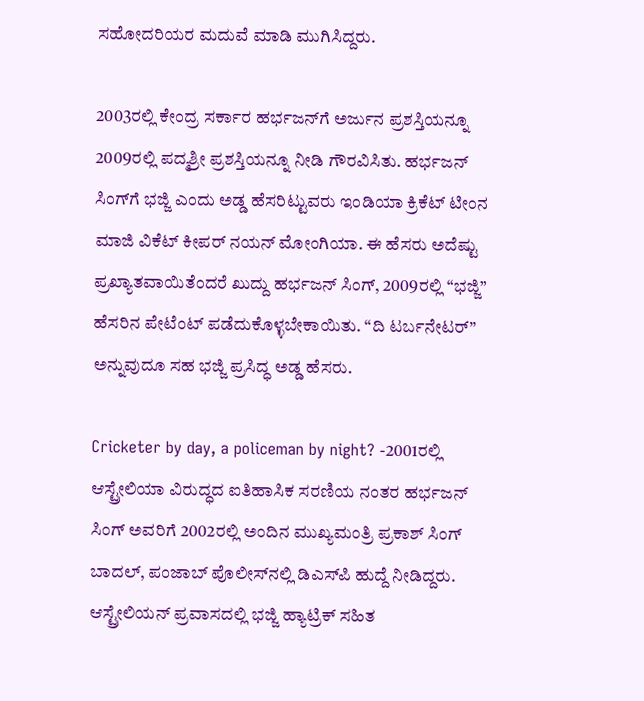ಸಹೋದರಿಯರ ಮದುವೆ ಮಾಡಿ ಮುಗಿಸಿದ್ದರು.

2003ರಲ್ಲಿ ಕೇಂದ್ರ ಸರ್ಕಾರ ಹರ್ಭಜನ್‌ಗೆ ಅರ್ಜುನ ಪ್ರಶಸ್ತಿಯನ್ನೂ 2009ರಲ್ಲಿ ಪದ್ಮಶ್ರೀ ಪ್ರಶಸ್ತಿಯನ್ನೂ ನೀಡಿ ಗೌರವಿಸಿತು. ಹರ್ಭಜನ್‌ ಸಿಂಗ್‌ಗೆ ಭಜ್ಜಿ ಎಂದು ಅಡ್ಡ ಹೆಸರಿಟ್ಟುವರು ಇಂಡಿಯಾ ಕ್ರಿಕೆಟ್‌ ಟೀಂನ ಮಾಜಿ ವಿಕೆಟ್‌ ಕೀಪರ್‌ ನಯನ್‌ ಮೋಂಗಿಯಾ. ಈ ಹೆಸರು ಅದೆಷ್ಟು ಪ್ರಖ್ಯಾತವಾಯಿತೆಂದರೆ ಖುದ್ದು ಹರ್ಭಜನ್‌ ಸಿಂಗ್‌, 2009ರಲ್ಲಿ “ಭಜ್ಜಿ” ಹೆಸರಿನ ಪೇಟೆಂಟ್‌ ಪಡೆದುಕೊಳ್ಳಬೇಕಾಯಿತು. “ದಿ ಟರ್ಬನೇಟರ್‌” ಅನ್ನುವುದೂ ಸಹ ಭಜ್ಜಿ ಪ್ರಸಿದ್ಧ ಅಡ್ಡ ಹೆಸರು.

Cricketer by day, a policeman by night? -2001ರಲ್ಲಿ ಆಸ್ಟ್ರೇಲಿಯಾ ವಿರುದ್ಧದ ಐತಿಹಾಸಿಕ ಸರಣಿಯ ನಂತರ ಹರ್ಭಜನ್ ಸಿಂಗ್ ಅವರಿಗೆ 2002ರಲ್ಲಿ ಅಂದಿನ ಮುಖ್ಯಮಂತ್ರಿ ಪ್ರಕಾಶ್ ಸಿಂಗ್ ಬಾದಲ್, ಪಂಜಾಬ್ ಪೊಲೀಸ್‌ನಲ್ಲಿ ಡಿಎಸ್‌ಪಿ ಹುದ್ದೆ ನೀಡಿದ್ದರು. ಆಸ್ಟ್ರೇಲಿಯನ್‌ ಪ್ರವಾಸದಲ್ಲಿ ಭಜ್ಜಿ ಹ್ಯಾಟ್ರಿಕ್‌ ಸಹಿತ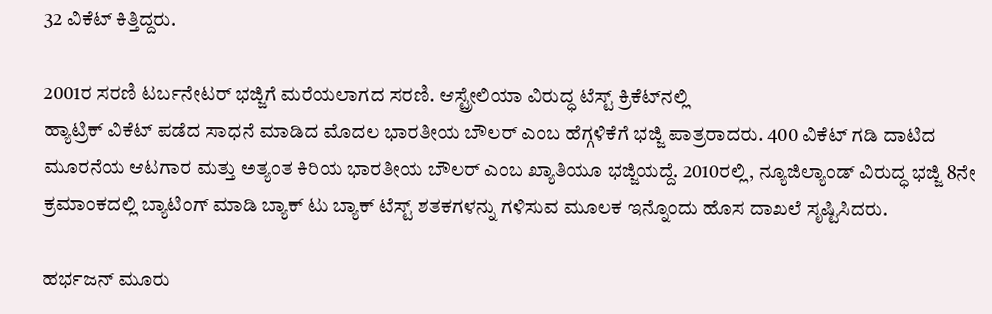32 ವಿಕೆಟ್‌ ಕಿತ್ತಿದ್ದರು.

2001ರ ಸರಣಿ ಟರ್ಬನೇಟರ್‌ ಭಜ್ಜಿಗೆ ಮರೆಯಲಾಗದ ಸರಣಿ. ಆಸ್ಟ್ರೇಲಿಯಾ ವಿರುದ್ಧ ಟೆಸ್ಟ್ ಕ್ರಿಕೆಟ್‌ನಲ್ಲಿ
ಹ್ಯಾಟ್ರಿಕ್ ವಿಕೆಟ್‌ ಪಡೆದ ಸಾಧನೆ ಮಾಡಿದ ಮೊದಲ ಭಾರತೀಯ ಬೌಲರ್‌ ಎಂಬ ಹೆಗ್ಗಳಿಕೆಗೆ ಭಜ್ಜಿ ಪಾತ್ರರಾದರು. 400 ವಿಕೆಟ್‌ ಗಡಿ ದಾಟಿದ ಮೂರನೆಯ ಆಟಗಾರ ಮತ್ತು ಅತ್ಯಂತ ಕಿರಿಯ ಭಾರತೀಯ ಬೌಲರ್‌ ಎಂಬ ಖ್ಯಾತಿಯೂ ಭಜ್ಜಿಯದ್ದೆ. 2010ರಲ್ಲಿ, ನ್ಯೂಜಿಲ್ಯಾಂಡ್‌ ವಿರುದ್ಧ ಭಜ್ಜಿ 8ನೇ ಕ್ರಮಾಂಕದಲ್ಲಿ ಬ್ಯಾಟಿಂಗ್‌ ಮಾಡಿ ಬ್ಯಾಕ್ ಟು ಬ್ಯಾಕ್ ಟೆಸ್ಟ್ ಶತಕಗಳನ್ನು ಗಳಿಸುವ ಮೂಲಕ ಇನ್ನೊಂದು ಹೊಸ ದಾಖಲೆ ಸೃಷ್ಟಿಸಿದರು.

ಹರ್ಭಜನ್ ಮೂರು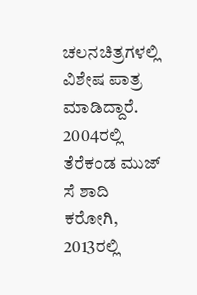ಚಲನಚಿತ್ರಗಳಲ್ಲಿ ವಿಶೇಷ ಪಾತ್ರ ಮಾಡಿದ್ದಾರೆ. 2004ರಲ್ಲಿ ತೆರೆಕಂಡ ಮುಜ್‌ ಸೆ ಶಾದಿ ಕರೋಗಿ, 2013ರಲ್ಲಿ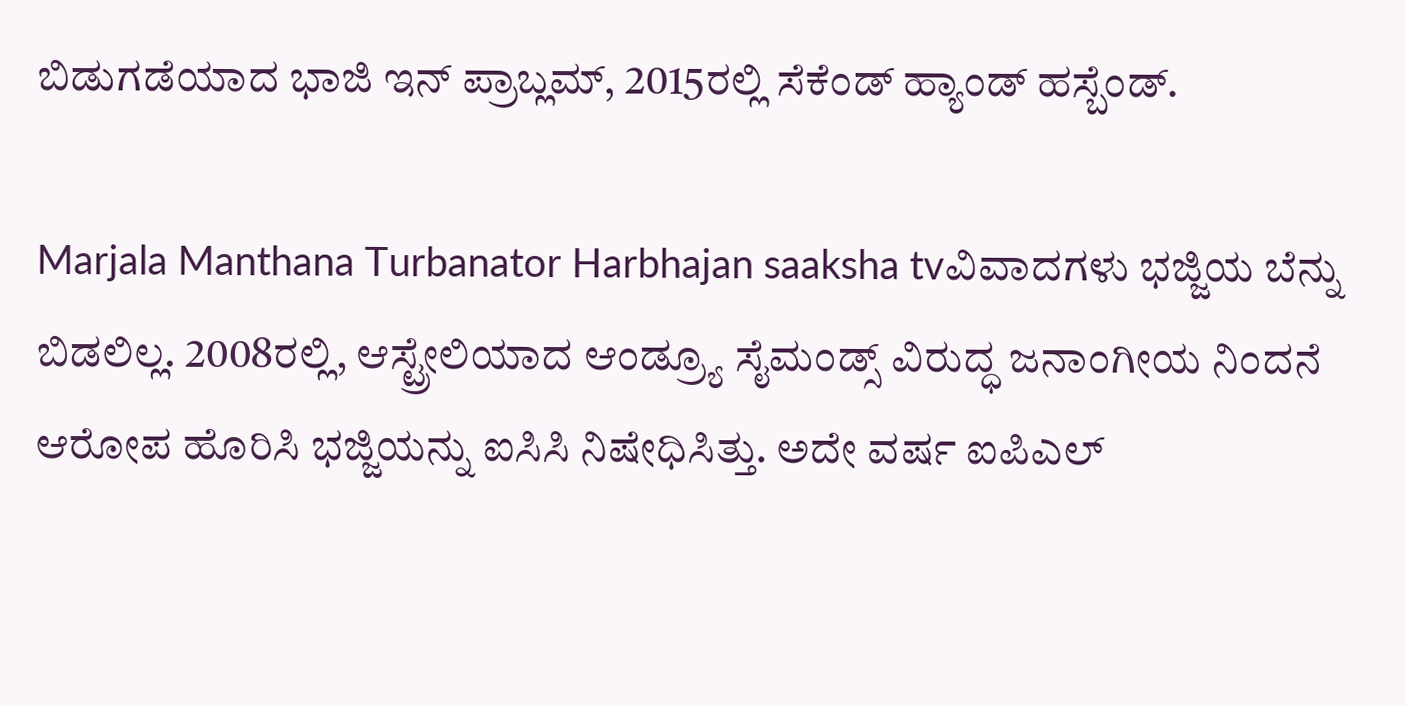ಬಿಡುಗಡೆಯಾದ ಭಾಜಿ ಇನ್ ಪ್ರಾಬ್ಲಮ್, 2015ರಲ್ಲಿ ಸೆಕೆಂಡ್ ಹ್ಯಾಂಡ್ ಹಸ್ಬೆಂಡ್.

Marjala Manthana Turbanator Harbhajan saaksha tvವಿವಾದಗಳು ಭಜ್ಜಿಯ ಬೆನ್ನು ಬಿಡಲಿಲ್ಲ. 2008ರಲ್ಲಿ, ಆಸ್ಟ್ರೇಲಿಯಾದ ಆಂಡ್ರ್ಯೂ ಸೈಮಂಡ್ಸ್ ವಿರುದ್ಧ ಜನಾಂಗೀಯ ನಿಂದನೆ ಆರೋಪ ಹೊರಿಸಿ ಭಜ್ಜಿಯನ್ನು ಐಸಿಸಿ ನಿಷೇಧಿಸಿತ್ತು. ಅದೇ ವರ್ಷ ಐಪಿಎಲ್‌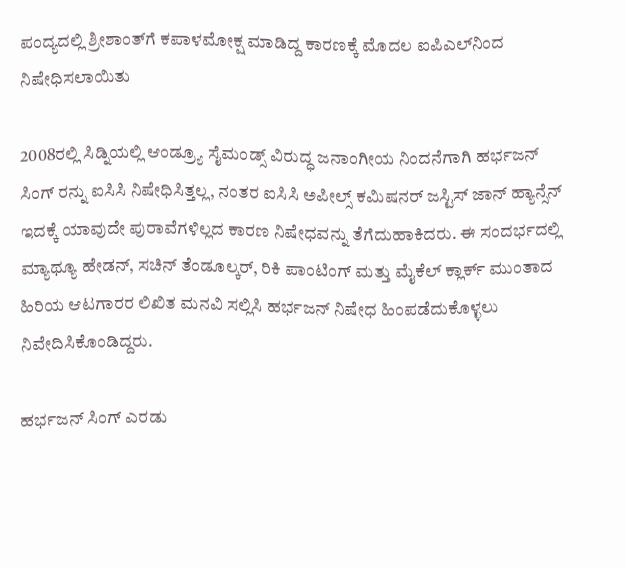ಪಂದ್ಯದಲ್ಲಿ ಶ್ರೀಶಾಂತ್‌ಗೆ ಕಪಾಳಮೋಕ್ಷ ಮಾಡಿದ್ದ ಕಾರಣಕ್ಕೆ ಮೊದಲ ಐಪಿಎಲ್‌ನಿಂದ ನಿಷೇಧಿಸಲಾಯಿತು

2008ರಲ್ಲಿ ಸಿಡ್ನಿಯಲ್ಲಿ ಆಂಡ್ರ್ಯೂ ಸೈಮಂಡ್ಸ್ ವಿರುದ್ಧ ಜನಾಂಗೀಯ ನಿಂದನೆಗಾಗಿ ಹರ್ಭಜನ್ ಸಿಂಗ್ ರನ್ನು ಐಸಿಸಿ ನಿಷೇಧಿಸಿತ್ತಲ್ಲ, ನಂತರ ಐಸಿಸಿ ಅಪೀಲ್ಸ್ ಕಮಿಷನರ್ ಜಸ್ಟಿಸ್ ಜಾನ್ ಹ್ಯಾನ್ಸೆನ್ ಇದಕ್ಕೆ ಯಾವುದೇ ಪುರಾವೆಗಳಿಲ್ಲದ ಕಾರಣ ನಿಷೇಧವನ್ನು ತೆಗೆದುಹಾಕಿದರು. ಈ ಸಂದರ್ಭದಲ್ಲಿ ಮ್ಯಾಥ್ಯೂ ಹೇಡನ್, ಸಚಿನ್ ತೆಂಡೂಲ್ಕರ್, ರಿಕಿ ಪಾಂಟಿಂಗ್ ಮತ್ತು ಮೈಕೆಲ್ ಕ್ಲಾರ್ಕ್ ಮುಂತಾದ ಹಿರಿಯ ಆಟಗಾರರ ಲಿಖಿತ ಮನವಿ ಸಲ್ಲಿಸಿ ಹರ್ಭಜನ್‌ ನಿಷೇಧ ಹಿಂಪಡೆದುಕೊಳ್ಳಲು ನಿವೇದಿಸಿಕೊಂಡಿದ್ದರು.

ಹರ್ಭಜನ್ ಸಿಂಗ್ ಎರಡು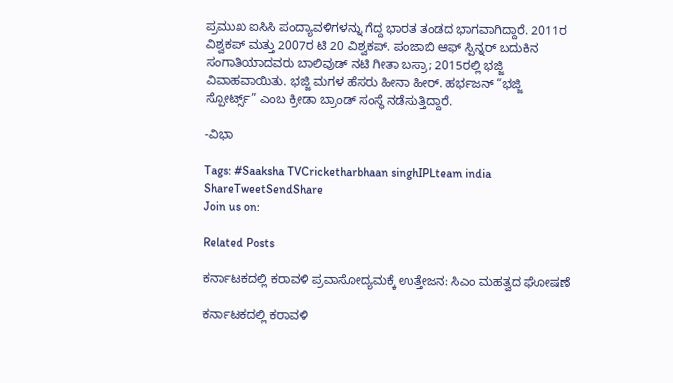ಪ್ರಮುಖ ಐಸಿಸಿ ಪಂದ್ಯಾವಳಿಗಳನ್ನು ಗೆದ್ದ ಭಾರತ ತಂಡದ ಭಾಗವಾಗಿದ್ದಾರೆ. 2011ರ ವಿಶ್ವಕಪ್ ಮತ್ತು 2007ರ ಟಿ 20 ವಿಶ್ವಕಪ್. ಪಂಜಾಬಿ ಆಫ್ ಸ್ಪಿನ್ನರ್ ಬದುಕಿನ ಸಂಗಾತಿಯಾದವರು ಬಾಲಿವುಡ್‌ ನಟಿ ಗೀತಾ ಬಸ್ರಾ; 2015ರಲ್ಲಿ ಭಜ್ಜಿ ವಿವಾಹವಾಯಿತು. ಭಜ್ಜಿ ಮಗಳ ಹೆಸರು ಹೀನಾ ಹೀರ್. ಹರ್ಭಜನ್ “ಭಜ್ಜಿ ಸ್ಪೋರ್ಟ್ಸ್” ಎಂಬ ಕ್ರೀಡಾ ಬ್ರಾಂಡ್ ಸಂಸ್ಥೆ ನಡೆಸುತ್ತಿದ್ದಾರೆ.

-ವಿಭಾ

Tags: #Saaksha TVCricketharbhaan singhIPLteam india
ShareTweetSendShare
Join us on:

Related Posts

ಕರ್ನಾಟಕದಲ್ಲಿ ಕರಾವಳಿ ಪ್ರವಾಸೋದ್ಯಮಕ್ಕೆ ಉತ್ತೇಜನ: ಸಿಎಂ ಮಹತ್ವದ ಘೋಷಣೆ

ಕರ್ನಾಟಕದಲ್ಲಿ ಕರಾವಳಿ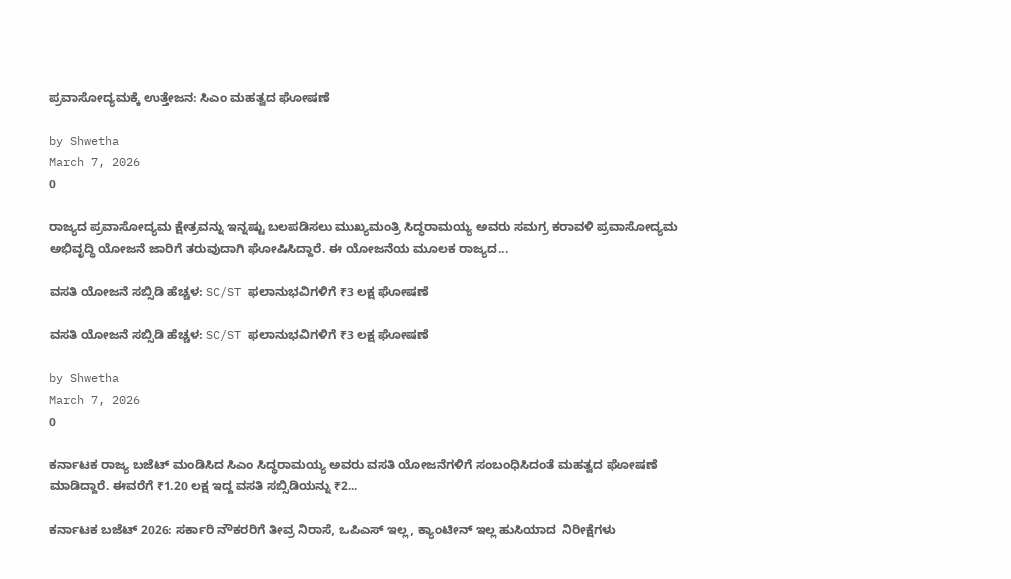ಪ್ರವಾಸೋದ್ಯಮಕ್ಕೆ ಉತ್ತೇಜನ: ಸಿಎಂ ಮಹತ್ವದ ಘೋಷಣೆ

by Shwetha
March 7, 2026
0

ರಾಜ್ಯದ ಪ್ರವಾಸೋದ್ಯಮ ಕ್ಷೇತ್ರವನ್ನು ಇನ್ನಷ್ಟು ಬಲಪಡಿಸಲು ಮುಖ್ಯಮಂತ್ರಿ ಸಿದ್ಧರಾಮಯ್ಯ ಅವರು ಸಮಗ್ರ ಕರಾವಳಿ ಪ್ರವಾಸೋದ್ಯಮ ಅಭಿವೃದ್ಧಿ ಯೋಜನೆ ಜಾರಿಗೆ ತರುವುದಾಗಿ ಘೋಷಿಸಿದ್ದಾರೆ. ಈ ಯೋಜನೆಯ ಮೂಲಕ ರಾಜ್ಯದ...

ವಸತಿ ಯೋಜನೆ ಸಬ್ಸಿಡಿ ಹೆಚ್ಚಳ: SC/ST ಫಲಾನುಭವಿಗಳಿಗೆ ₹3 ಲಕ್ಷ ಘೋಷಣೆ

ವಸತಿ ಯೋಜನೆ ಸಬ್ಸಿಡಿ ಹೆಚ್ಚಳ: SC/ST ಫಲಾನುಭವಿಗಳಿಗೆ ₹3 ಲಕ್ಷ ಘೋಷಣೆ

by Shwetha
March 7, 2026
0

ಕರ್ನಾಟಕ ರಾಜ್ಯ ಬಜೆಟ್ ಮಂಡಿಸಿದ ಸಿಎಂ ಸಿದ್ಧರಾಮಯ್ಯ ಅವರು ವಸತಿ ಯೋಜನೆಗಳಿಗೆ ಸಂಬಂಧಿಸಿದಂತೆ ಮಹತ್ವದ ಘೋಷಣೆ ಮಾಡಿದ್ದಾರೆ. ಈವರೆಗೆ ₹1.20 ಲಕ್ಷ ಇದ್ದ ವಸತಿ ಸಬ್ಸಿಡಿಯನ್ನು ₹2...

ಕರ್ನಾಟಕ ಬಜೆಟ್ 2026: ಸರ್ಕಾರಿ ನೌಕರರಿಗೆ ತೀವ್ರ ನಿರಾಸೆ, ಒಪಿಎಸ್ ಇಲ್ಲ, ಕ್ಯಾಂಟೀನ್ ಇಲ್ಲ ಹುಸಿಯಾದ  ನಿರೀಕ್ಷೆಗಳು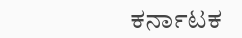ಕರ್ನಾಟಕ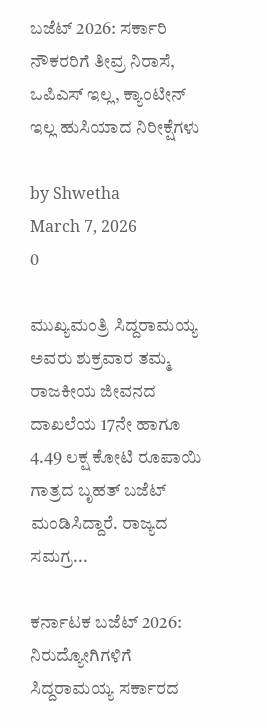ಬಜೆಟ್ 2026: ಸರ್ಕಾರಿ ನೌಕರರಿಗೆ ತೀವ್ರ ನಿರಾಸೆ, ಒಪಿಎಸ್ ಇಲ್ಲ, ಕ್ಯಾಂಟೀನ್ ಇಲ್ಲ ಹುಸಿಯಾದ ನಿರೀಕ್ಷೆಗಳು

by Shwetha
March 7, 2026
0

ಮುಖ್ಯಮಂತ್ರಿ ಸಿದ್ದರಾಮಯ್ಯ ಅವರು ಶುಕ್ರವಾರ ತಮ್ಮ ರಾಜಕೀಯ ಜೀವನದ ದಾಖಲೆಯ 17ನೇ ಹಾಗೂ 4.49 ಲಕ್ಷ ಕೋಟಿ ರೂಪಾಯಿ ಗಾತ್ರದ ಬೃಹತ್ ಬಜೆಟ್ ಮಂಡಿಸಿದ್ದಾರೆ. ರಾಜ್ಯದ ಸಮಗ್ರ...

ಕರ್ನಾಟಕ ಬಜೆಟ್ 2026: ನಿರುದ್ಯೋಗಿಗಳಿಗೆ ಸಿದ್ದರಾಮಯ್ಯ ಸರ್ಕಾರದ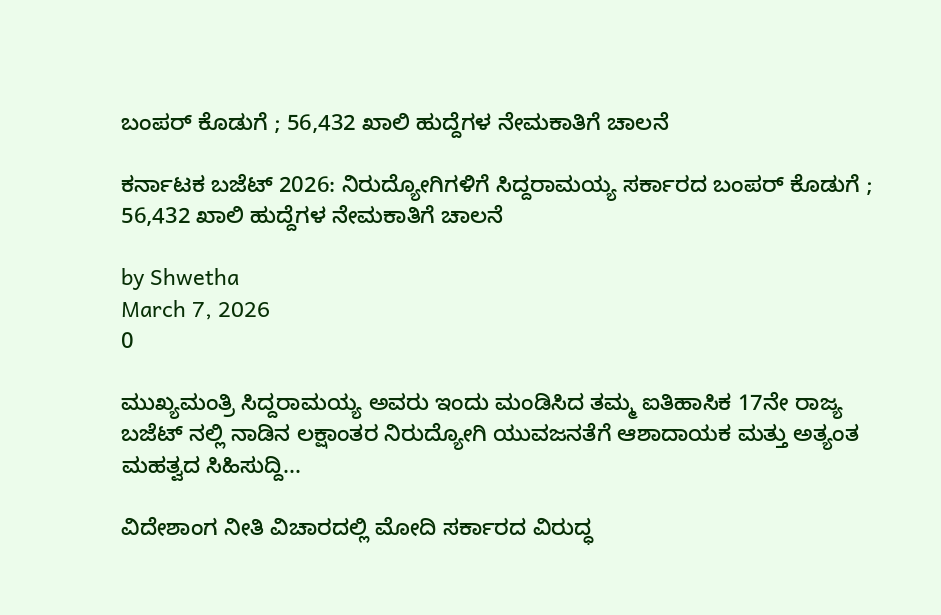ಬಂಪರ್ ಕೊಡುಗೆ ; 56,432 ಖಾಲಿ ಹುದ್ದೆಗಳ ನೇಮಕಾತಿಗೆ ಚಾಲನೆ

ಕರ್ನಾಟಕ ಬಜೆಟ್ 2026: ನಿರುದ್ಯೋಗಿಗಳಿಗೆ ಸಿದ್ದರಾಮಯ್ಯ ಸರ್ಕಾರದ ಬಂಪರ್ ಕೊಡುಗೆ ; 56,432 ಖಾಲಿ ಹುದ್ದೆಗಳ ನೇಮಕಾತಿಗೆ ಚಾಲನೆ

by Shwetha
March 7, 2026
0

ಮುಖ್ಯಮಂತ್ರಿ ಸಿದ್ದರಾಮಯ್ಯ ಅವರು ಇಂದು ಮಂಡಿಸಿದ ತಮ್ಮ ಐತಿಹಾಸಿಕ 17ನೇ ರಾಜ್ಯ ಬಜೆಟ್ ನಲ್ಲಿ ನಾಡಿನ ಲಕ್ಷಾಂತರ ನಿರುದ್ಯೋಗಿ ಯುವಜನತೆಗೆ ಆಶಾದಾಯಕ ಮತ್ತು ಅತ್ಯಂತ ಮಹತ್ವದ ಸಿಹಿಸುದ್ದಿ...

ವಿದೇಶಾಂಗ ನೀತಿ ವಿಚಾರದಲ್ಲಿ ಮೋದಿ ಸರ್ಕಾರದ ವಿರುದ್ಧ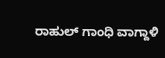ರಾಹುಲ್ ಗಾಂಧಿ ವಾಗ್ದಾಳಿ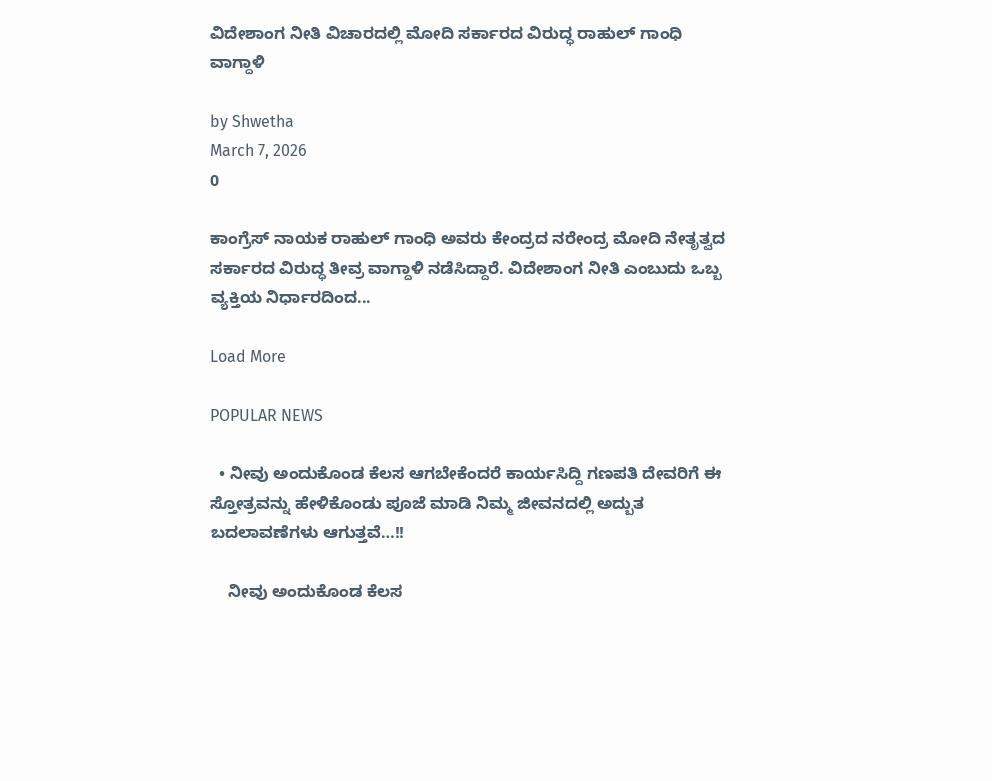ವಿದೇಶಾಂಗ ನೀತಿ ವಿಚಾರದಲ್ಲಿ ಮೋದಿ ಸರ್ಕಾರದ ವಿರುದ್ಧ ರಾಹುಲ್ ಗಾಂಧಿ ವಾಗ್ದಾಳಿ

by Shwetha
March 7, 2026
0

ಕಾಂಗ್ರೆಸ್ ನಾಯಕ ರಾಹುಲ್ ಗಾಂಧಿ ಅವರು ಕೇಂದ್ರದ ನರೇಂದ್ರ ಮೋದಿ ನೇತೃತ್ವದ ಸರ್ಕಾರದ ವಿರುದ್ಧ ತೀವ್ರ ವಾಗ್ದಾಳಿ ನಡೆಸಿದ್ದಾರೆ. ವಿದೇಶಾಂಗ ನೀತಿ ಎಂಬುದು ಒಬ್ಬ ವ್ಯಕ್ತಿಯ ನಿರ್ಧಾರದಿಂದ...

Load More

POPULAR NEWS

  • ನೀವು ಅಂದುಕೊಂಡ ಕೆಲಸ ಆಗಬೇಕೆಂದರೆ ಕಾರ್ಯಸಿದ್ದಿ ಗಣಪತಿ ದೇವರಿಗೆ ಈ ಸ್ತೋತ್ರವನ್ನು ಹೇಳಿಕೊಂಡು ಪೂಜೆ ಮಾಡಿ ನಿಮ್ಮ ಜೀವನದಲ್ಲಿ ಅದ್ಬುತ ಬದಲಾವಣೆಗಳು ಆಗುತ್ತವೆ…!!

    ನೀವು ಅಂದುಕೊಂಡ ಕೆಲಸ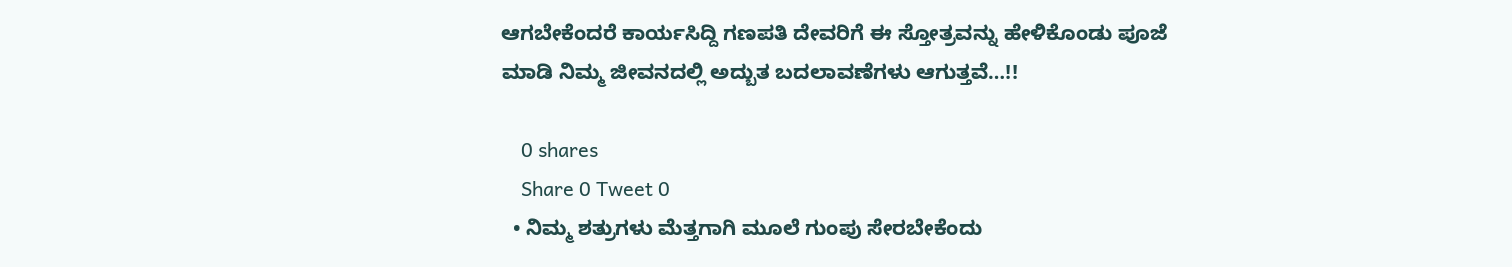ಆಗಬೇಕೆಂದರೆ ಕಾರ್ಯಸಿದ್ದಿ ಗಣಪತಿ ದೇವರಿಗೆ ಈ ಸ್ತೋತ್ರವನ್ನು ಹೇಳಿಕೊಂಡು ಪೂಜೆ ಮಾಡಿ ನಿಮ್ಮ ಜೀವನದಲ್ಲಿ ಅದ್ಬುತ ಬದಲಾವಣೆಗಳು ಆಗುತ್ತವೆ…!!

    0 shares
    Share 0 Tweet 0
  • ನಿಮ್ಮ ಶತ್ರುಗಳು ಮೆತ್ತಗಾಗಿ ಮೂಲೆ ಗುಂಪು ಸೇರಬೇಕೆಂದು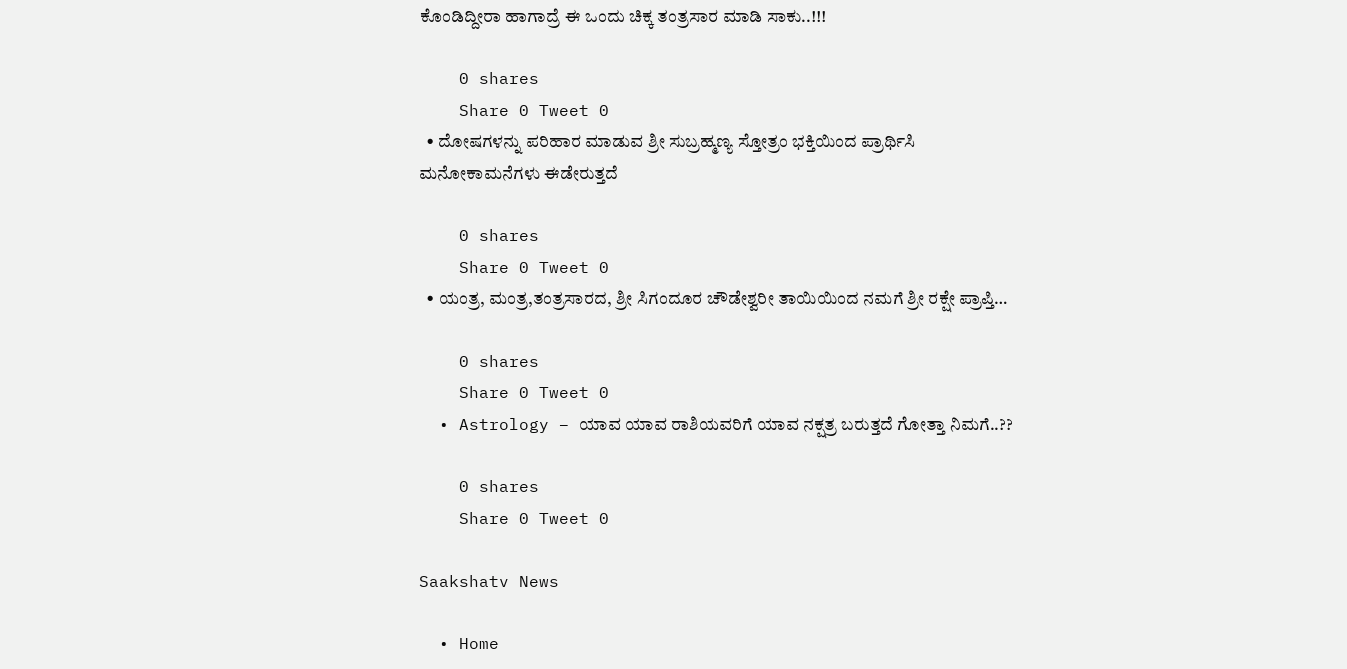ಕೊಂಡಿದ್ದೀರಾ ಹಾಗಾದ್ರೆ ಈ ಒಂದು ಚಿಕ್ಕ ತಂತ್ರಸಾರ ಮಾಡಿ ಸಾಕು..!!!

    0 shares
    Share 0 Tweet 0
  • ದೋಷಗಳನ್ನು ಪರಿಹಾರ ಮಾಡುವ ಶ್ರೀ ಸುಬ್ರಹ್ಮಣ್ಯ ಸ್ತೋತ್ರಂ ಭಕ್ತಿಯಿಂದ ಪ್ರಾರ್ಥಿಸಿ ಮನೋಕಾಮನೆಗಳು ಈಡೇರುತ್ತದೆ

    0 shares
    Share 0 Tweet 0
  • ಯಂತ್ರ, ಮಂತ್ರ,ತಂತ್ರಸಾರದ, ಶ್ರೀ ಸಿಗಂದೂರ ಚೌಡೇಶ್ವರೀ ತಾಯಿಯಿಂದ ನಮಗೆ ಶ್ರೀ ರಕ್ಷೇ ಪ್ರಾಪ್ತಿ…

    0 shares
    Share 0 Tweet 0
  • Astrology – ಯಾವ ಯಾವ ರಾಶಿಯವರಿಗೆ ಯಾವ ನಕ್ಷತ್ರ ಬರುತ್ತದೆ ಗೋತ್ತಾ ನಿಮಗೆ..??

    0 shares
    Share 0 Tweet 0

Saakshatv News

  • Home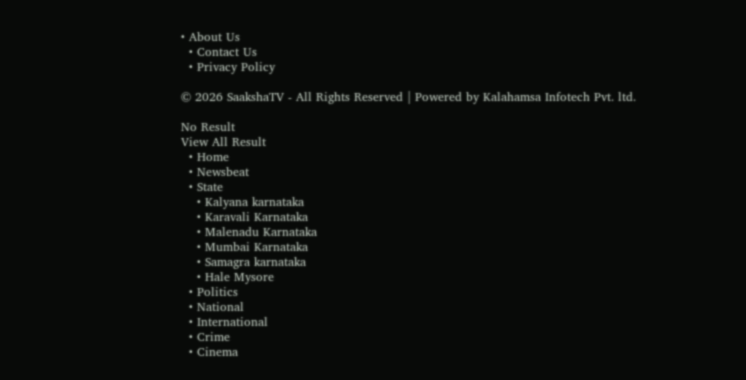• About Us
  • Contact Us
  • Privacy Policy

© 2026 SaakshaTV - All Rights Reserved | Powered by Kalahamsa Infotech Pvt. ltd.

No Result
View All Result
  • Home
  • Newsbeat
  • State
    • Kalyana karnataka
    • Karavali Karnataka
    • Malenadu Karnataka
    • Mumbai Karnataka
    • Samagra karnataka
    • Hale Mysore
  • Politics
  • National
  • International
  • Crime
  • Cinema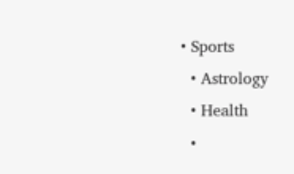• Sports
  • Astrology
  • Health
  •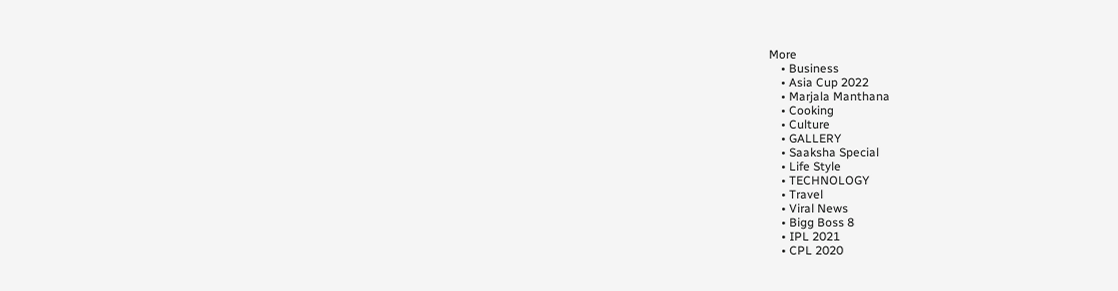More
    • Business
    • Asia Cup 2022
    • Marjala Manthana
    • Cooking
    • Culture
    • GALLERY
    • Saaksha Special
    • Life Style
    • TECHNOLOGY
    • Travel
    • Viral News
    • Bigg Boss 8
    • IPL 2021
    • CPL 2020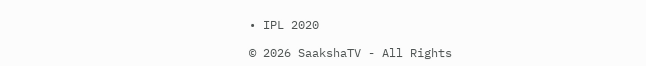• IPL 2020

© 2026 SaakshaTV - All Rights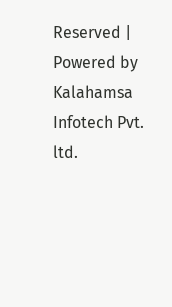Reserved | Powered by Kalahamsa Infotech Pvt. ltd.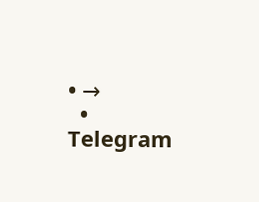• →
  • Telegram